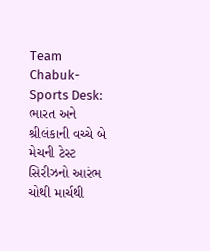Team Chabuk-Sports Desk: ભારત અને શ્રીલંકાની વચ્ચે બે મેચની ટેસ્ટ સિરીઝનો આરંભ ચોથી માર્ચથી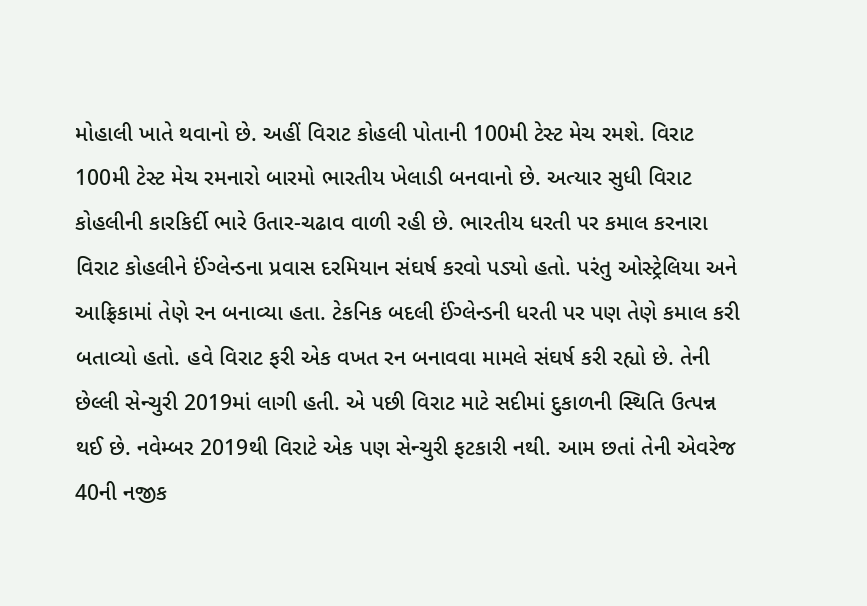મોહાલી ખાતે થવાનો છે. અહીં વિરાટ કોહલી પોતાની 100મી ટેસ્ટ મેચ રમશે. વિરાટ 100મી ટેસ્ટ મેચ રમનારો બારમો ભારતીય ખેલાડી બનવાનો છે. અત્યાર સુધી વિરાટ કોહલીની કારકિર્દી ભારે ઉતાર-ચઢાવ વાળી રહી છે. ભારતીય ધરતી પર કમાલ કરનારા વિરાટ કોહલીને ઈંગ્લેન્ડના પ્રવાસ દરમિયાન સંઘર્ષ કરવો પડ્યો હતો. પરંતુ ઓસ્ટ્રેલિયા અને આફ્રિકામાં તેણે રન બનાવ્યા હતા. ટેકનિક બદલી ઈંગ્લેન્ડની ધરતી પર પણ તેણે કમાલ કરી બતાવ્યો હતો. હવે વિરાટ ફરી એક વખત રન બનાવવા મામલે સંઘર્ષ કરી રહ્યો છે. તેની છેલ્લી સેન્ચુરી 2019માં લાગી હતી. એ પછી વિરાટ માટે સદીમાં દુકાળની સ્થિતિ ઉત્પન્ન થઈ છે. નવેમ્બર 2019થી વિરાટે એક પણ સેન્ચુરી ફટકારી નથી. આમ છતાં તેની એવરેજ 40ની નજીક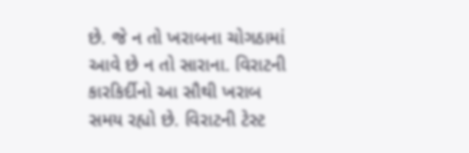છે. જે ન તો ખરાબના ચોગઠામાં આવે છે ન તો સારાના. વિરાટની કારકિર્દીનો આ સૌથી ખરાબ સમય રહ્યો છે. વિરાટની ટેસ્ટ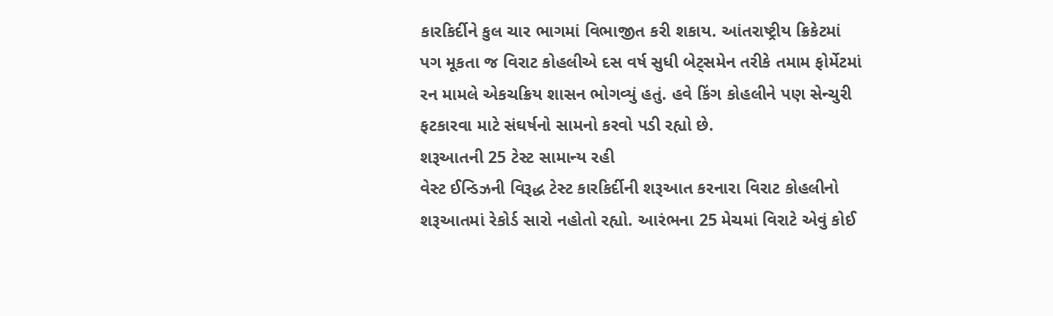કારકિર્દીને કુલ ચાર ભાગમાં વિભાજીત કરી શકાય. આંતરાષ્ટ્રીય ક્રિકેટમાં પગ મૂકતા જ વિરાટ કોહલીએ દસ વર્ષ સુધી બેટ્સમેન તરીકે તમામ ફોર્મેટમાં રન મામલે એકચક્રિય શાસન ભોગવ્યું હતું. હવે કિંગ કોહલીને પણ સેન્ચુરી ફટકારવા માટે સંઘર્ષનો સામનો કરવો પડી રહ્યો છે.
શરૂઆતની 25 ટેસ્ટ સામાન્ય રહી
વેસ્ટ ઈન્ડિઝની વિરૂદ્ધ ટેસ્ટ કારકિર્દીની શરૂઆત કરનારા વિરાટ કોહલીનો શરૂઆતમાં રેકોર્ડ સારો નહોતો રહ્યો. આરંભના 25 મેચમાં વિરાટે એવું કોઈ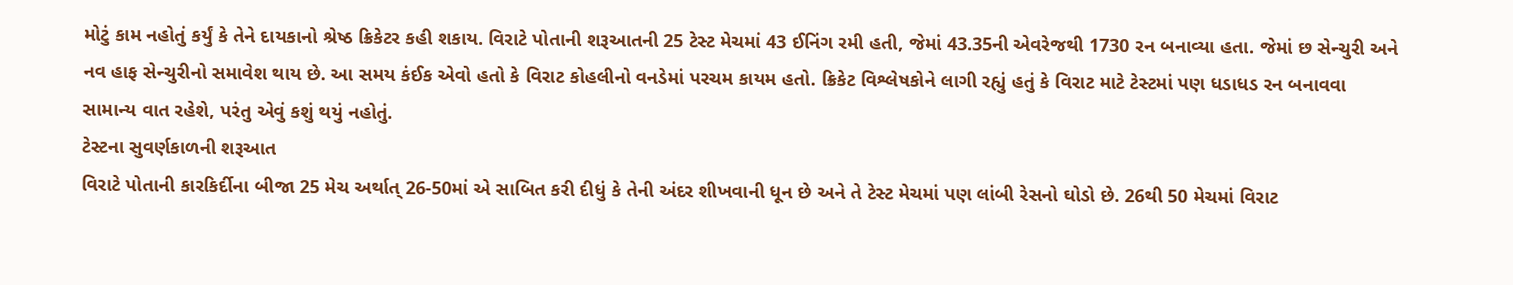મોટું કામ નહોતું કર્યું કે તેને દાયકાનો શ્રેષ્ઠ ક્રિકેટર કહી શકાય. વિરાટે પોતાની શરૂઆતની 25 ટેસ્ટ મેચમાં 43 ઈનિંગ રમી હતી, જેમાં 43.35ની એવરેજથી 1730 રન બનાવ્યા હતા. જેમાં છ સેન્ચુરી અને નવ હાફ સેન્ચુરીનો સમાવેશ થાય છે. આ સમય કંઈક એવો હતો કે વિરાટ કોહલીનો વનડેમાં પરચમ કાયમ હતો. ક્રિકેટ વિશ્લેષકોને લાગી રહ્યું હતું કે વિરાટ માટે ટેસ્ટમાં પણ ધડાધડ રન બનાવવા સામાન્ય વાત રહેશે, પરંતુ એવું કશું થયું નહોતું.
ટેસ્ટના સુવર્ણકાળની શરૂઆત
વિરાટે પોતાની કારકિર્દીના બીજા 25 મેચ અર્થાત્ 26-50માં એ સાબિત કરી દીધું કે તેની અંદર શીખવાની ધૂન છે અને તે ટેસ્ટ મેચમાં પણ લાંબી રેસનો ઘોડો છે. 26થી 50 મેચમાં વિરાટ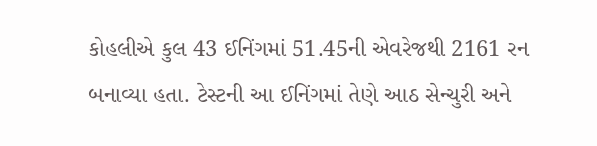કોહલીએ કુલ 43 ઈનિંગમાં 51.45ની એવરેજથી 2161 રન બનાવ્યા હતા. ટેસ્ટની આ ઈનિંગમાં તેણે આઠ સેન્ચુરી અને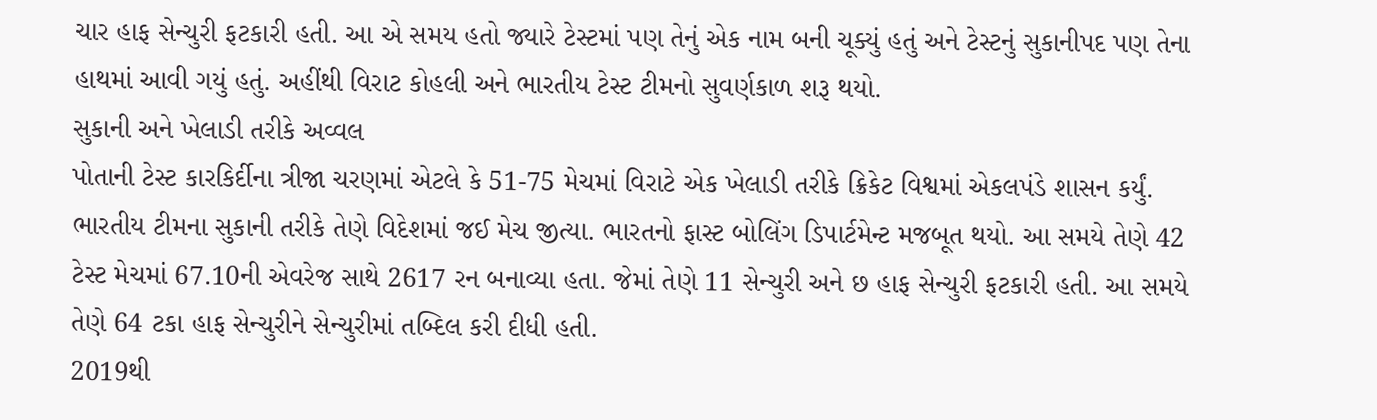ચાર હાફ સેન્ચુરી ફટકારી હતી. આ એ સમય હતો જ્યારે ટેસ્ટમાં પણ તેનું એક નામ બની ચૂક્યું હતું અને ટેસ્ટનું સુકાનીપદ પણ તેના હાથમાં આવી ગયું હતું. અહીંથી વિરાટ કોહલી અને ભારતીય ટેસ્ટ ટીમનો સુવર્ણકાળ શરૂ થયો.
સુકાની અને ખેલાડી તરીકે અવ્વલ
પોતાની ટેસ્ટ કારકિર્દીના ત્રીજા ચરણમાં એટલે કે 51-75 મેચમાં વિરાટે એક ખેલાડી તરીકે ક્રિકેટ વિશ્વમાં એકલપંડે શાસન કર્યું. ભારતીય ટીમના સુકાની તરીકે તેણે વિદેશમાં જઈ મેચ જીત્યા. ભારતનો ફાસ્ટ બોલિંગ ડિપાર્ટમેન્ટ મજબૂત થયો. આ સમયે તેણે 42 ટેસ્ટ મેચમાં 67.10ની એવરેજ સાથે 2617 રન બનાવ્યા હતા. જેમાં તેણે 11 સેન્ચુરી અને છ હાફ સેન્ચુરી ફટકારી હતી. આ સમયે તેણે 64 ટકા હાફ સેન્ચુરીને સેન્ચુરીમાં તબ્દિલ કરી દીધી હતી.
2019થી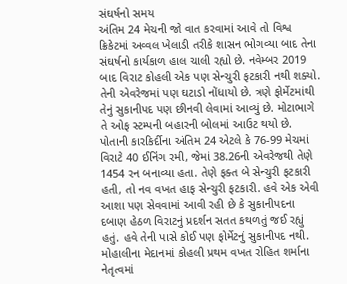સંઘર્ષનો સમય
અંતિમ 24 મેચની જો વાત કરવામાં આવે તો વિશ્વ ક્રિકેટમાં અવ્વલ ખેલાડી તરીકે શાસન ભોગવ્યા બાદ તેના સંઘર્ષનો કાર્યકાળ હાલ ચાલી રહ્યો છે. નવેમ્બર 2019 બાદ વિરાટ કોહલી એક પણ સેન્ચુરી ફટકારી નથી શક્યો. તેની એવરેજમાં પણ ઘટાડો નોંધાયો છે. ત્રણે ફોર્મેટમાંથી તેનું સુકાનીપદ પણ છીનવી લેવામાં આવ્યું છે. મોટાભાગે તે ઓફ સ્ટમ્પની બહારની બોલમાં આઉટ થયો છે. પોતાની કારકિર્દીના અંતિમ 24 એટલે કે 76-99 મેચમાં વિરાટે 40 ઈનિંગ રમી, જેમાં 38.26ની એવરેજથી તેણે 1454 રન બનાવ્યા હતા. તેણે ફક્ત બે સેન્ચુરી ફટકારી હતી, તો નવ વખત હાફ સેન્ચુરી ફટકારી. હવે એક એવી આશા પણ સેવવામાં આવી રહી છે કે સુકાનીપદના દબાણ હેઠળ વિરાટનું પ્રદર્શન સતત કથળતું જઈ રહ્યું હતું. હવે તેની પાસે કોઈ પણ ફોર્મેટનું સુકાનીપદ નથી. મોહાલીના મેદાનમાં કોહલી પ્રથમ વખત રોહિત શર્માના નેતૃત્વમાં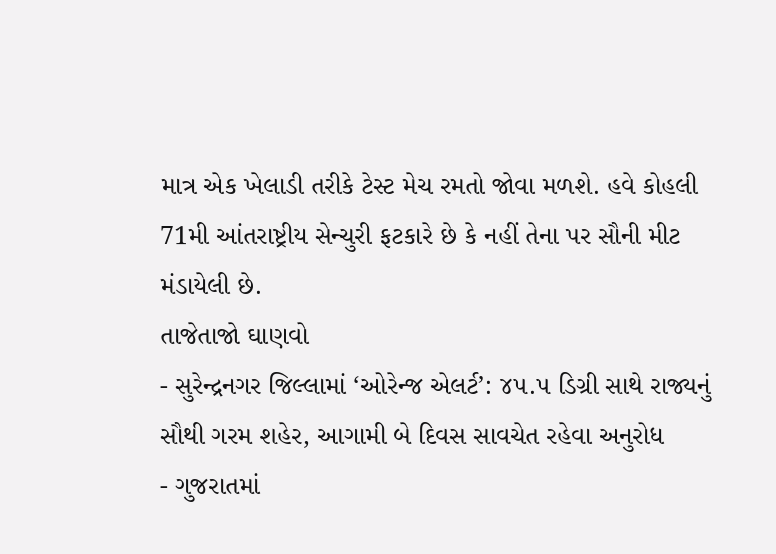માત્ર એક ખેલાડી તરીકે ટેસ્ટ મેચ રમતો જોવા મળશે. હવે કોહલી 71મી આંતરાષ્ટ્રીય સેન્ચુરી ફટકારે છે કે નહીં તેના પર સૌની મીટ મંડાયેલી છે.
તાજેતાજો ઘાણવો
- સુરેન્દ્રનગર જિલ્લામાં ‘ઓરેન્જ એલર્ટ’: ૪૫.૫ ડિગ્રી સાથે રાજ્યનું સૌથી ગરમ શહેર, આગામી બે દિવસ સાવચેત રહેવા અનુરોધ
- ગુજરાતમાં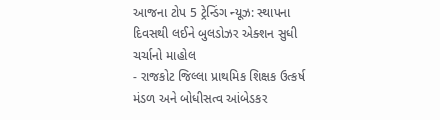આજના ટોપ 5 ટ્રેન્ડિંગ ન્યૂઝ: સ્થાપના દિવસથી લઈને બુલડોઝર એક્શન સુધી ચર્ચાનો માહોલ
- રાજકોટ જિલ્લા પ્રાથમિક શિક્ષક ઉત્કર્ષ મંડળ અને બોધીસત્વ આંબેડકર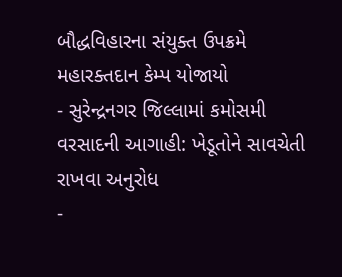બૌદ્ધવિહારના સંયુક્ત ઉપક્રમે મહારક્તદાન કેમ્પ યોજાયો
- સુરેન્દ્રનગર જિલ્લામાં કમોસમી વરસાદની આગાહી: ખેડૂતોને સાવચેતી રાખવા અનુરોધ
-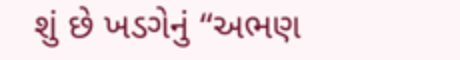શું છે ખડગેનું “અભણ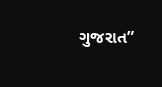ગુજરાત”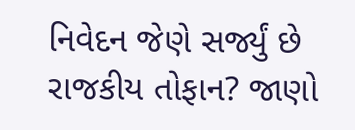નિવેદન જેણે સર્જ્યું છે રાજકીય તોફાન? જાણો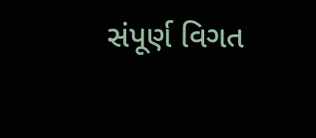સંપૂર્ણ વિગત